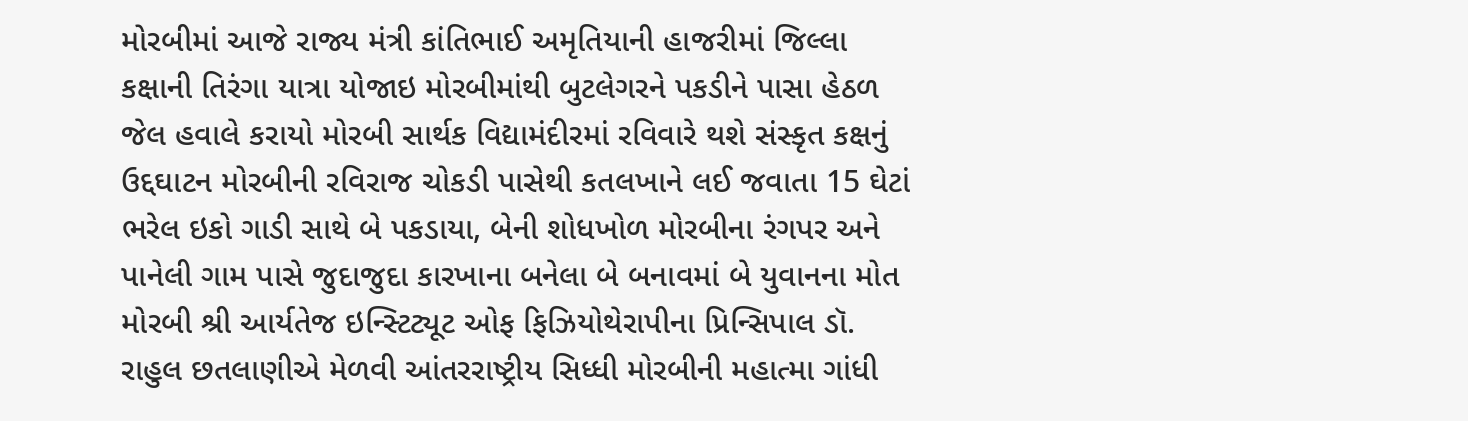મોરબીમાં આજે રાજ્ય મંત્રી કાંતિભાઈ અમૃતિયાની હાજરીમાં જિલ્લા કક્ષાની તિરંગા યાત્રા યોજાઇ મોરબીમાંથી બુટલેગરને પકડીને પાસા હેઠળ જેલ હવાલે કરાયો મોરબી સાર્થક વિદ્યામંદીરમાં રવિવારે થશે સંસ્કૃત કક્ષનું ઉદ્દઘાટન મોરબીની રવિરાજ ચોકડી પાસેથી કતલખાને લઈ જવાતા 15 ઘેટાં ભરેલ ઇકો ગાડી સાથે બે પકડાયા, બેની શોધખોળ મોરબીના રંગપર અને પાનેલી ગામ પાસે જુદાજુદા કારખાના બનેલા બે બનાવમાં બે યુવાનના મોત મોરબી શ્રી આર્યતેજ ઇન્સ્ટિટ્યૂટ ઓફ ફિઝિયોથેરાપીના પ્રિન્સિપાલ ડૉ. રાહુલ છતલાણીએ મેળવી આંતરરાષ્ટ્રીય સિધ્ધી મોરબીની મહાત્મા ગાંધી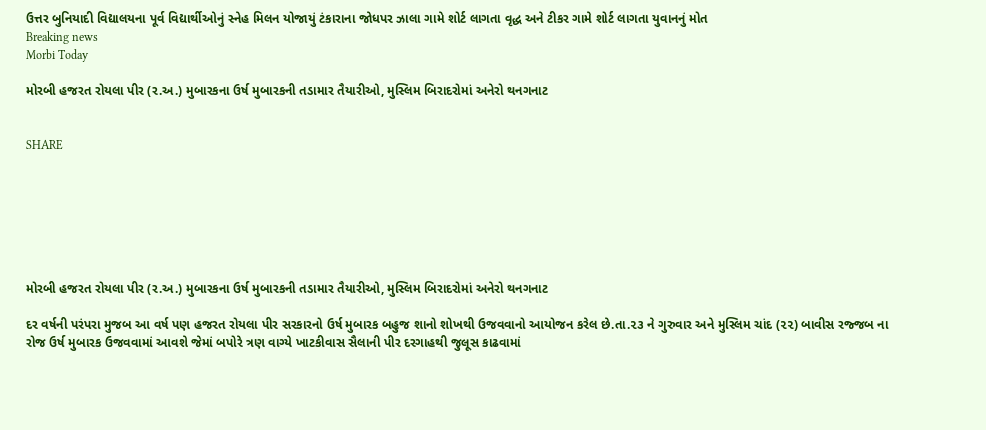ઉત્તર બુનિયાદી વિદ્યાલયના પૂર્વ વિદ્યાર્થીઓનું સ્નેહ મિલન યોજાયું ટંકારાના જોધપર ઝાલા ગામે શોર્ટ લાગતા વૃદ્ધ અને ટીકર ગામે શોર્ટ લાગતા યુવાનનું મોત
Breaking news
Morbi Today

મોરબી હજરત રોયલા પીર (ર.અ.) મુબારકના ઉર્ષ મુબારકની તડામાર તૈયારીઓ, મુસ્લિમ બિરાદરોમાં અનેરો થનગનાટ


SHARE







મોરબી હજરત રોયલા પીર (ર.અ.) મુબારકના ઉર્ષ મુબારકની તડામાર તૈયારીઓ, મુસ્લિમ બિરાદરોમાં અનેરો થનગનાટ

દર વર્ષની પરંપરા મુજબ આ વર્ષ પણ હજરત રોયલા પીર સરકારનો ઉર્ષ મુબારક બહુજ શાનો શોખથી ઉજવવાનો આયોજન કરેલ છે.તા.૨૩ ને ગુરુવાર અને મુસ્લિમ ચાંદ (૨૨) બાવીસ રજ્જબ ના રોજ ઉર્ષ મુબારક ઉજવવામાં આવશે જેમાં બપોરે ત્રણ વાગ્યે ખાટકીવાસ સૈલાની પીર દરગાહથી જુલૂસ કાઢવામાં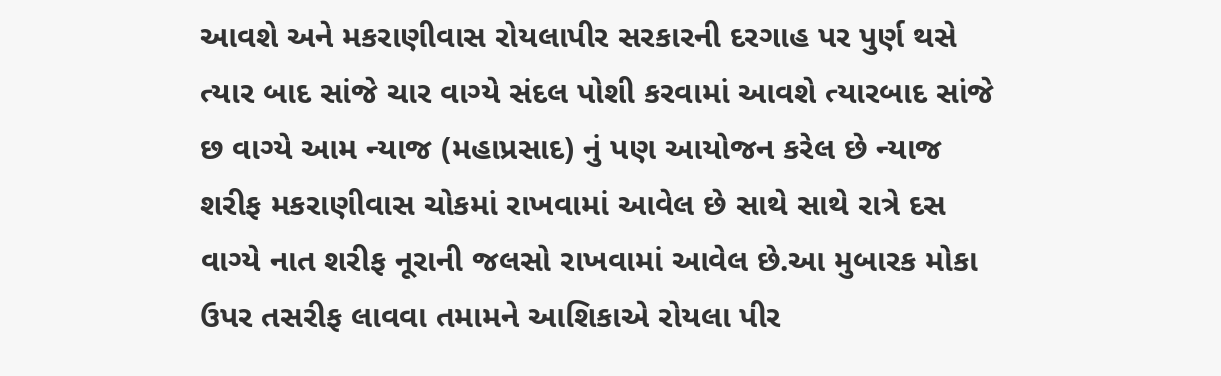આવશે અને મકરાણીવાસ રોયલાપીર સરકારની દરગાહ પર પુર્ણ થસે ત્યાર બાદ સાંજે ચાર વાગ્યે સંદલ પોશી કરવામાં આવશે ત્યારબાદ સાંજે છ વાગ્યે આમ ન્યાજ (મહાપ્રસાદ) નું પણ આયોજન કરેલ છે ન્યાજ શરીફ મકરાણીવાસ ચોકમાં રાખવામાં આવેલ છે સાથે સાથે રાત્રે દસ વાગ્યે નાત શરીફ નૂરાની જલસો રાખવામાં આવેલ છે.આ મુબારક મોકા ઉપર તસરીફ લાવવા તમામને આશિકાએ રોયલા પીર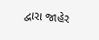દ્વારા જાહેર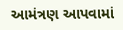આમંત્રણ આપવામાં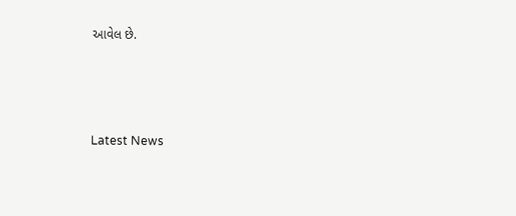આવેલ છે.






Latest News